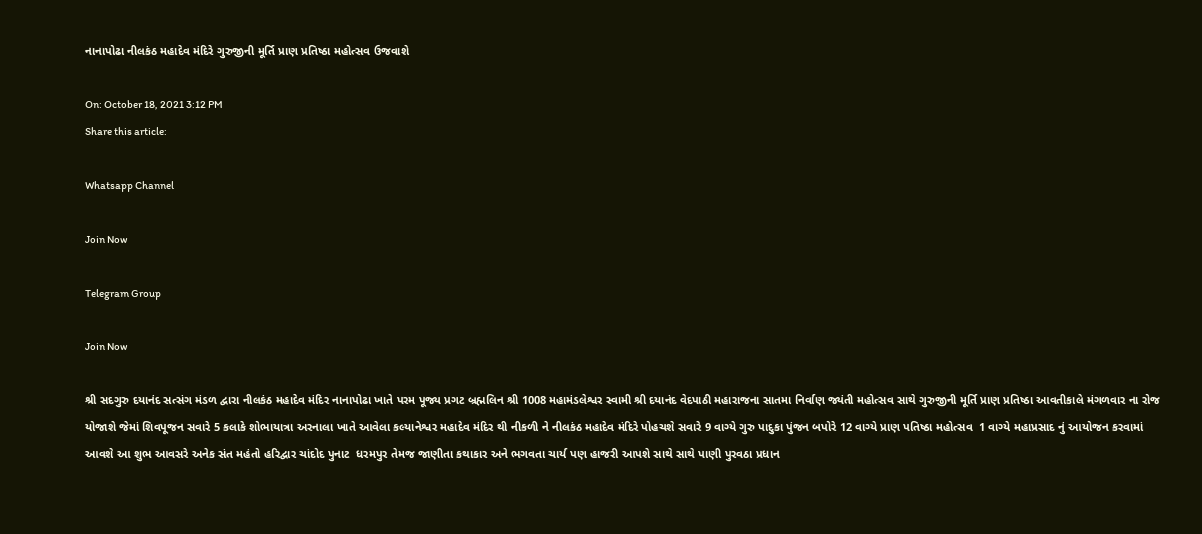નાનાપોઢા નીલકંઠ મહાદેવ મંદિરે ગુરુજીની મૂર્તિ પ્રાણ પ્રતિષ્ઠા મહોત્સવ ઉજવાશે

On: October 18, 2021 3:12 PM
Share this article:

Whatsapp Channel

Join Now

Telegram Group

Join Now

શ્રી સદગુરુ દયાનંદ સત્સંગ મંડળ દ્વારા નીલકંઠ મહાદેવ મંદિર નાનાપોઢા ખાતે પરમ પૂજ્ય પ્રગટ બ્રહ્મલિન શ્રી 1008 મહામંડલેશ્વર સ્વામી શ્રી દયાનંદ વેદપાઠી મહારાજના સાતમા નિર્વાણ જ્યંતી મહોત્સવ સાથે ગુરુજીની મૂર્તિ પ્રાણ પ્રતિષ્ઠા આવતીકાલે મંગળવાર ના રોજ યોજાશે જેમાં શિવપૂજન સવારે 5 કલાકે શોભાયાત્રા અરનાલા ખાતે આવેલા કલ્યાનેશ્વર મહાદેવ મંદિર થી નીકળી ને નીલકંઠ મહાદેવ મંદિરે પોહચશે સવારે 9 વાગ્યે ગુરુ પાદુકા પુંજન બપોરે 12 વાગ્યે પ્રાણ પતિષ્ઠા મહોત્સવ  1 વાગ્યે મહાપ્રસાદ નું આયોજન કરવામાં આવશે આ શુભ આવસરે અનેક સંત મહંતો હરિદ્વાર ચાંદોદ પુનાટ  ધરમપુર તેમજ જાણીતા કથાકાર અને ભગવતા ચાર્ય પણ હાજરી આપશે સાથે સાથે પાણી પુરવઠા પ્રધાન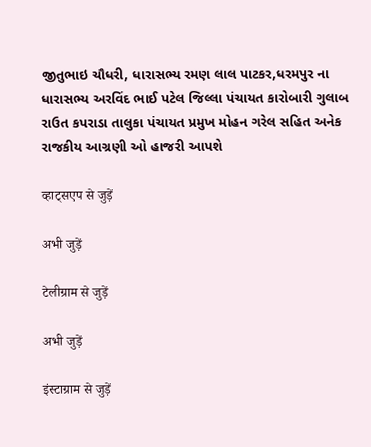જીતુભાઇ ચૌધરી, ધારાસભ્ય રમણ લાલ પાટકર,ધરમપુર ના ધારાસભ્ય અરવિંદ ભાઈ પટેલ જિલ્લા પંચાયત કારોબારી ગુલાબ રાઉત કપરાડા તાલુકા પંચાયત પ્રમુખ મોહન ગરેલ સહિત અનેક રાજકીય આગ્રણી ઓ હાજરી આપશે

व्हाट्सएप से जुड़ें

अभी जुड़ें

टेलीग्राम से जुड़ें

अभी जुड़ें

इंस्टाग्राम से जुड़ें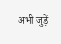अभी जुड़ें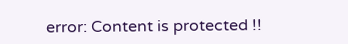error: Content is protected !!